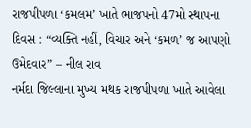રાજપીપળા ‘કમલમ’ ખાતે ભાજપનો 47મો સ્થાપના દિવસ : “વ્યક્તિ નહીં, વિચાર અને ‘કમળ’ જ આપણો ઉમેદવાર” – નીલ રાવ
નર્મદા જિલ્લાના મુખ્ય મથક રાજપીપળા ખાતે આવેલા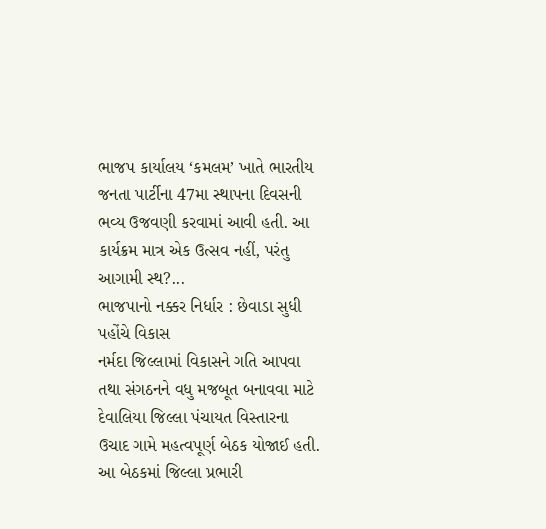ભાજપ કાર્યાલય ‘કમલમ’ ખાતે ભારતીય જનતા પાર્ટીના 47મા સ્થાપના દિવસની ભવ્ય ઉજવણી કરવામાં આવી હતી. આ કાર્યક્રમ માત્ર એક ઉત્સવ નહીં, પરંતુ આગામી સ્થ?...
ભાજપાનો નક્કર નિર્ધાર : છેવાડા સુધી પહોંચે વિકાસ
નર્મદા જિલ્લામાં વિકાસને ગતિ આપવા તથા સંગઠનને વધુ મજબૂત બનાવવા માટે દેવાલિયા જિલ્લા પંચાયત વિસ્તારના ઉચાદ ગામે મહત્વપૂર્ણ બેઠક યોજાઈ હતી. આ બેઠકમાં જિલ્લા પ્રભારી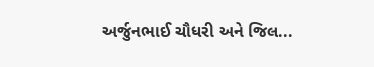અર્જુનભાઈ ચૌધરી અને જિલ...